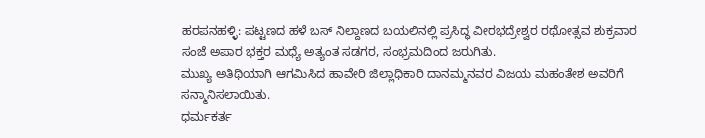ಹರಪನಹಳ್ಳಿ: ಪಟ್ಟಣದ ಹಳೆ ಬಸ್ ನಿಲ್ದಾಣದ ಬಯಲಿನಲ್ಲಿ ಪ್ರಸಿದ್ಧ ವೀರಭದ್ರೇಶ್ವರ ರಥೋತ್ಸವ ಶುಕ್ರವಾರ ಸಂಜೆ ಅಪಾರ ಭಕ್ತರ ಮಧ್ಯೆ ಅತ್ಯಂತ ಸಡಗರ, ಸಂಭ್ರಮದಿಂದ ಜರುಗಿತು.
ಮುಖ್ಯ ಅತಿಥಿಯಾಗಿ ಆಗಮಿಸಿದ ಹಾವೇರಿ ಜಿಲ್ಲಾಧಿಕಾರಿ ದಾನಮ್ಮನವರ ವಿಜಯ ಮಹಂತೇಶ ಅವರಿಗೆ ಸನ್ಮಾನಿಸಲಾಯಿತು.
ಧರ್ಮಕರ್ತ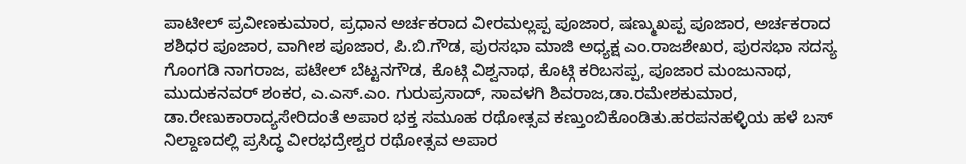ಪಾಟೀಲ್ ಪ್ರವೀಣಕುಮಾರ, ಪ್ರಧಾನ ಅರ್ಚಕರಾದ ವೀರಮಲ್ಲಪ್ಪ ಪೂಜಾರ, ಷಣ್ಮುಖಪ್ಪ ಪೂಜಾರ, ಅರ್ಚಕರಾದ ಶಶಿಧರ ಪೂಜಾರ, ವಾಗೀಶ ಪೂಜಾರ, ಪಿ.ಬಿ.ಗೌಡ, ಪುರಸಭಾ ಮಾಜಿ ಅಧ್ಯಕ್ಷ ಎಂ.ರಾಜಶೇಖರ, ಪುರಸಭಾ ಸದಸ್ಯ ಗೊಂಗಡಿ ನಾಗರಾಜ, ಪಟೇಲ್ ಬೆಟ್ಟನಗೌಡ, ಕೊಟ್ಗಿ ವಿಶ್ವನಾಥ, ಕೊಟ್ಗಿ ಕರಿಬಸಪ್ಪ, ಪೂಜಾರ ಮಂಜುನಾಥ, ಮುದುಕನವರ್ ಶಂಕರ, ಎ.ಎಸ್.ಎಂ. ಗುರುಪ್ರಸಾದ್, ಸಾವಳಗಿ ಶಿವರಾಜ,ಡಾ.ರಮೇಶಕುಮಾರ, ಡಾ.ರೇಣುಕಾರಾದ್ಯಸೇರಿದಂತೆ ಅಪಾರ ಭಕ್ತ ಸಮೂಹ ರಥೋತ್ಸವ ಕಣ್ತುಂಬಿಕೊಂಡಿತು.ಹರಪನಹಳ್ಳಿಯ ಹಳೆ ಬಸ್ ನಿಲ್ದಾಣದಲ್ಲಿ ಪ್ರಸಿದ್ಧ ವೀರಭದ್ರೇಶ್ವರ ರಥೋತ್ಸವ ಅಪಾರ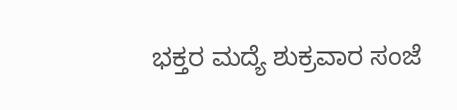ಭಕ್ತರ ಮದ್ಯೆ ಶುಕ್ರವಾರ ಸಂಜೆ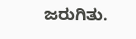ಜರುಗಿತು.